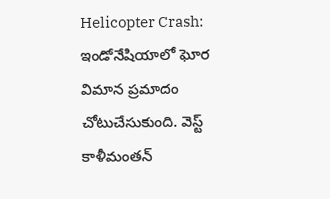Helicopter Crash: ఇండోనేషియాలో ఘోర విమాన ప్రమాదం చోటుచేసుకుంది. వెస్ట్ కాళీమంతన్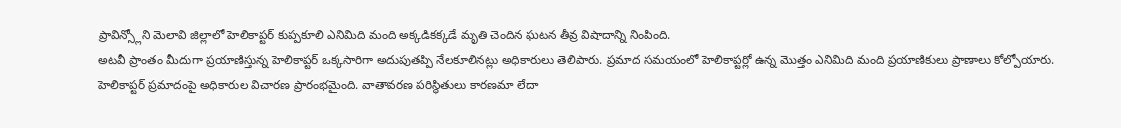ప్రావిన్స్లోని మెలావి జిల్లాలో హెలికాప్టర్ కుప్పకూలి ఎనిమిది మంది అక్కడికక్కడే మృతి చెందిన ఘటన తీవ్ర విషాదాన్ని నింపింది.
అటవీ ప్రాంతం మీదుగా ప్రయాణిస్తున్న హెలికాప్టర్ ఒక్కసారిగా అదుపుతప్పి నేలకూలినట్లు అధికారులు తెలిపారు. ప్రమాద సమయంలో హెలికాప్టర్లో ఉన్న మొత్తం ఎనిమిది మంది ప్రయాణికులు ప్రాణాలు కోల్పోయారు.
హెలికాప్టర్ ప్రమాదంపై అధికారుల విచారణ ప్రారంభమైంది. వాతావరణ పరిస్థితులు కారణమా లేదా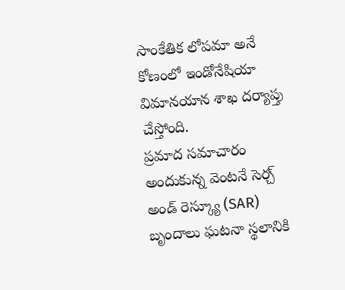సాంకేతిక లోపమా అనే కోణంలో ఇండోనేషియా విమానయాన శాఖ దర్యాప్తు చేస్తోంది.
ప్రమాద సమాచారం అందుకున్న వెంటనే సెర్చ్ అండ్ రెస్క్యూ (SAR) బృందాలు ఘటనా స్థలానికి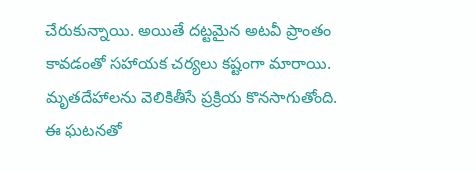చేరుకున్నాయి. అయితే దట్టమైన అటవీ ప్రాంతం కావడంతో సహాయక చర్యలు కష్టంగా మారాయి. మృతదేహాలను వెలికితీసే ప్రక్రియ కొనసాగుతోంది. ఈ ఘటనతో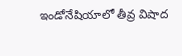ఇండోనేషియాలో తీవ్ర విషాద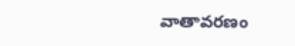వాతావరణం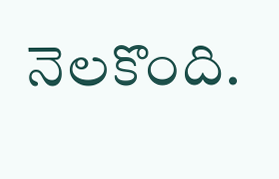నెలకొంది.